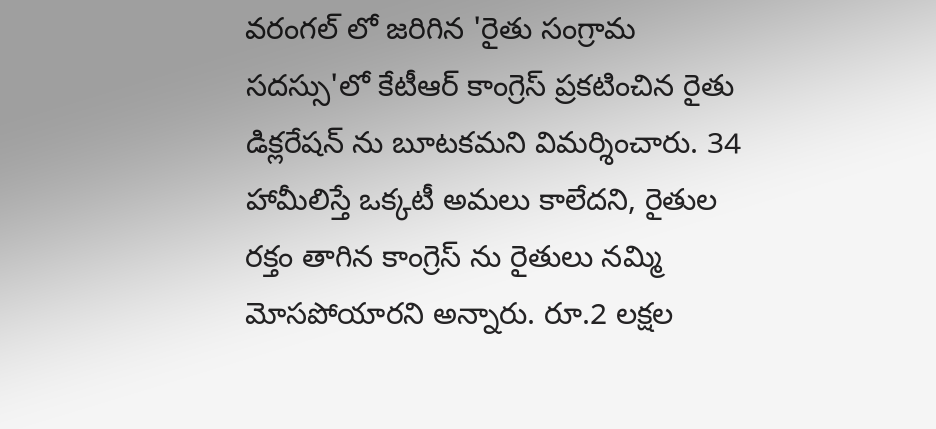వరంగల్ లో జరిగిన 'రైతు సంగ్రామ సదస్సు'లో కేటీఆర్ కాంగ్రెస్ ప్రకటించిన రైతు డిక్లరేషన్ ను బూటకమని విమర్శించారు. 34 హామీలిస్తే ఒక్కటీ అమలు కాలేదని, రైతుల రక్తం తాగిన కాంగ్రెస్ ను రైతులు నమ్మి మోసపోయారని అన్నారు. రూ.2 లక్షల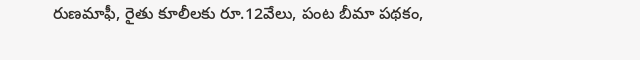రుణమాఫీ, రైతు కూలీలకు రూ.12వేలు, పంట బీమా పథకం,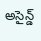అసైన్డ్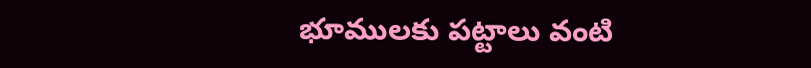భూములకు పట్టాలు వంటి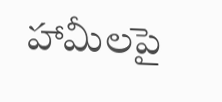హామీలపై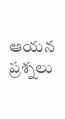ఆయన ప్రశ్నలు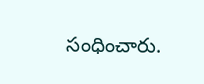సంధించారు.